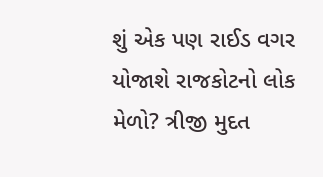શું એક પણ રાઈડ વગર યોજાશે રાજકોટનો લોક મેળો? ત્રીજી મુદત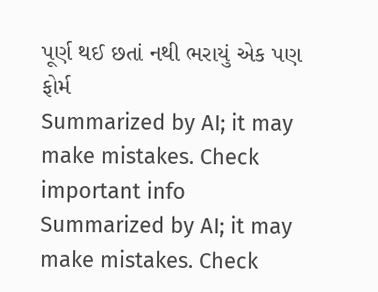પૂર્ણ થઈ છતાં નથી ભરાયું એક પણ ફોર્મ
Summarized by AI; it may make mistakes. Check important info
Summarized by AI; it may make mistakes. Check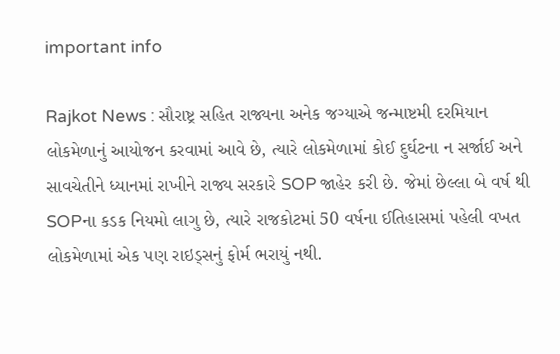important info

Rajkot News : સૌરાષ્ટ્ર સહિત રાજ્યના અનેક જગ્યાએ જન્માષ્ટમી દરમિયાન લોકમેળાનું આયોજન કરવામાં આવે છે, ત્યારે લોકમેળામાં કોઈ દુર્ઘટના ન સર્જાઈ અને સાવચેતીને ધ્યાનમાં રાખીને રાજ્ય સરકારે SOP જાહેર કરી છે. જેમાં છેલ્લા બે વર્ષ થી SOPના કડક નિયમો લાગુ છે, ત્યારે રાજકોટમાં 50 વર્ષના ઈતિહાસમાં પહેલી વખત લોકમેળામાં એક પણ રાઇડ્સનું ફોર્મ ભરાયું નથી.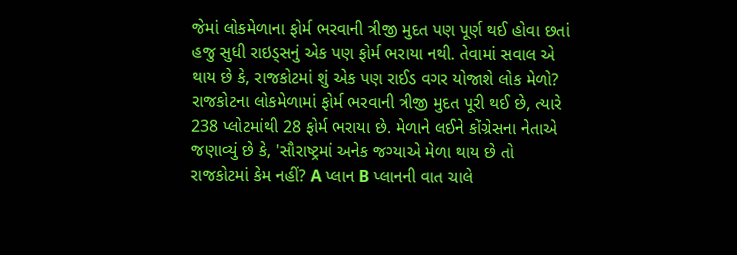જેમાં લોકમેળાના ફોર્મ ભરવાની ત્રીજી મુદત પણ પૂર્ણ થઈ હોવા છતાં હજુ સુધી રાઇડ્સનું એક પણ ફોર્મ ભરાયા નથી. તેવામાં સવાલ એ થાય છે કે, રાજકોટમાં શું એક પણ રાઈડ વગર યોજાશે લોક મેળો?
રાજકોટના લોકમેળામાં ફોર્મ ભરવાની ત્રીજી મુદત પૂરી થઈ છે, ત્યારે 238 પ્લોટમાંથી 28 ફોર્મ ભરાયા છે. મેળાને લઈને કોંગ્રેસના નેતાએ જણાવ્યું છે કે, 'સૌરાષ્ટ્રમાં અનેક જગ્યાએ મેળા થાય છે તો રાજકોટમાં કેમ નહીં? A પ્લાન B પ્લાનની વાત ચાલે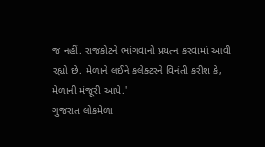જ નહીં. રાજકોટને ભાંગવાનો પ્રયત્ન કરવામાં આવી રહ્યો છે. મેળાને લઈને કલેક્ટરને વિનંતી કરીશ કે, મેળાની મંજૂરી આપે.'
ગુજરાત લોકમેળા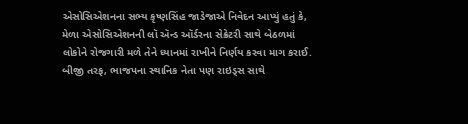એસોસિએશનના સભ્ય કૃષ્ણસિંહ જાડેજાએ નિવેદન આપ્યું હતું કે, મેળા એસોસિએશનની લૉ ઍન્ડ ઑર્ડરના સેક્રેટરી સાથે બેઠળમાં લોકોને રોજગારી મળે તેને ધ્યાનમાં રાખીને નિર્ણય કરવા માગ કરાઈ. બીજી તરફ, ભાજપના સ્થાનિક નેતા પણ રાઇડ્સ સાથે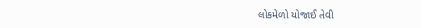લોકમેળો યોજાઈ તેવી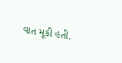વાત મૂકી હતી.